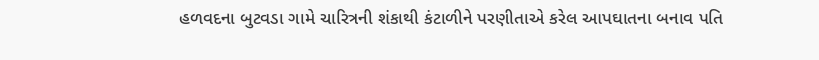હળવદના બુટવડા ગામે ચારિત્રની શંકાથી કંટાળીને પરણીતાએ કરેલ આપઘાતના બનાવ પતિ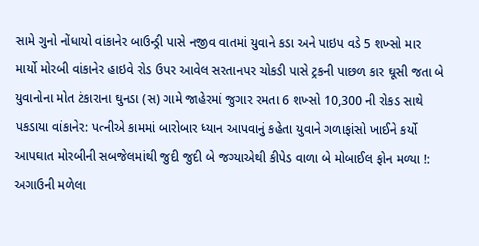સામે ગુનો નોંધાયો વાંકાનેર બાઉન્ડ્રી પાસે નજીવ વાતમાં યુવાને કડા અને પાઇપ વડે 5 શખ્સો માર માર્યો મોરબી વાંકાનેર હાઇવે રોડ ઉપર આવેલ સરતાનપર ચોકડી પાસે ટ્રકની પાછળ કાર ઘૂસી જતા બે યુવાનોના મોત ટંકારાના ઘુનડા (સ) ગામે જાહેરમાં જુગાર રમતા 6 શખ્સો 10,300 ની રોકડ સાથે પકડાયા વાંકાનેર: પત્નીએ કામમાં બારોબાર ધ્યાન આપવાનું કહેતા યુવાને ગળાફાંસો ખાઈને કર્યો આપઘાત મોરબીની સબજેલમાંથી જુદી જુદી બે જગ્યાએથી કીપેડ વાળા બે મોબાઈલ ફોન મળ્યા !: અગાઉની મળેલા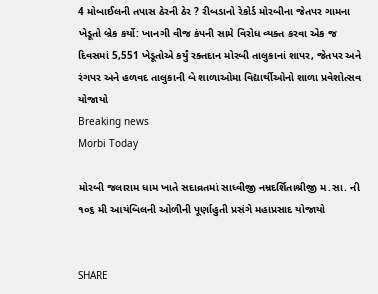4 મોબાઈલની તપાસ ઠેરની ઠેર ? રીબડાનો રેકોર્ડ મોરબીના જેતપર ગામના ખેડૂતો બ્રેક કર્યો: ખાનગી વીજ કંપની સામે વિરોધ વ્યક્ત કરવા એક જ દિવસમાં 5,551 ખેડૂતોએ કર્યું રક્તદાન મોરબી તાલુકાનાં શાપર, જેતપર અને રંગપર અને હળવદ તાલુકાની બે શાળાઓમા વિદ્યાર્થીઓનો શાળા પ્રવેશોત્સવ યોજાયો
Breaking news
Morbi Today

મોરબી જલારામ ધામ ખાતે સદાવ્રતમાં સાધ્વીજી નમ્રદર્શિતાશ્રીજી મ.સા. ની ૧૦૬ મી આયંબિલની ઓળીની પૂર્ણાહુતી પ્રસંગે મહાપ્રસાદ યોજાયો


SHARE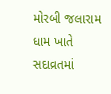મોરબી જલારામ ધામ ખાતે સદાવ્રતમાં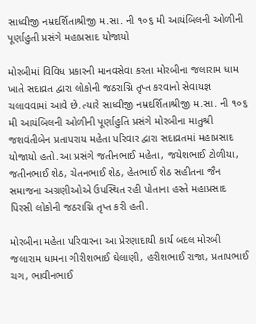સાધ્વીજી નમ્રદર્શિતાશ્રીજી મ.સા. ની ૧૦૬ મી આયંબિલની ઓળીની પૂર્ણાહુતી પ્રસંગે મહાપ્રસાદ યોજાયો

મોરબીમાં વિવિધ પ્રકારની માનવસેવા કરતા મોરબીના જલારામ ધામ ખાતે સદાવ્રત દ્વારા લોકોની જઠરાગ્નિ તૃપ્ત કરવાનો સેવાયજ્ઞ ચલાવવામાં આવે છે.ત્યારે સાધ્વીજી નમ્રદર્શિતાશ્રીજી મ.સા. ની ૧૦૬ મી આયંબિલની ઓળીની પૂર્ણાહુતિ પ્રસંગે મોરબીના માતુશ્રી જશવંતીબેન પ્રતાપરાય મહેતા પરિવાર દ્વારા સદાવ્રતમાં મહાપ્રસાદ યોજાયો હતો.આ પ્રસંગે જતીનભાઈ મહેતા, જયેશભાઈ ટોળીયા, જતીનભાઈ શેઠ, ચેતનભાઈ શેઠ, હેતભાઈ શેઠ સહીતના જૈન સમાજના અગ્રણીઓએ ઉપસ્થિત રહી પોતાના હસ્તે મહાપ્રસાદ પિરસી લોકોની જઠરાગ્નિ તૃપ્ત કરી હતી.

મોરબીના મહેતા પરિવારના આ પ્રેરણાદાયી કાર્ય બદલ મોરબી જલારામ ધામના ગીરીશભાઈ ઘેલાણી, હરીશભાઈ રાજા, પ્રતાપભાઈ ચગ, ભાવીનભાઈ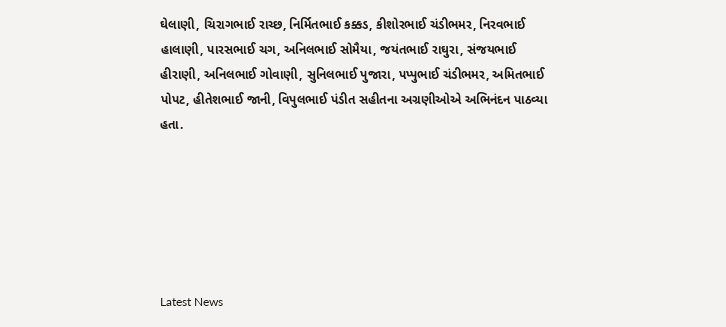ઘેલાણી, ચિરાગભાઈ રાચ્છ, નિર્મિતભાઈ કક્કડ, કીશોરભાઈ ચંડીભમર, નિરવભાઈ હાલાણી, પારસભાઈ ચગ, અનિલભાઈ સોમૈયા, જયંતભાઈ રાઘુરા, સંજયભાઈ હીરાણી, અનિલભાઈ ગોવાણી, સુનિલભાઈ પુજારા, પપ્પુભાઈ ચંડીભમર, અમિતભાઈ પોપટ, હીતેશભાઈ જાની, વિપુલભાઈ પંડીત સહીતના અગ્રણીઓએ અભિનંદન પાઠવ્યા હતા.






Latest News